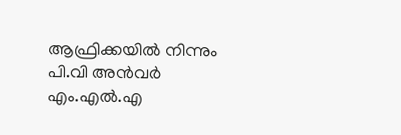ആഫ്രിക്കയില്‍ നിന്നും പി.വി അന്‍വര്‍ എം.എല്‍.എ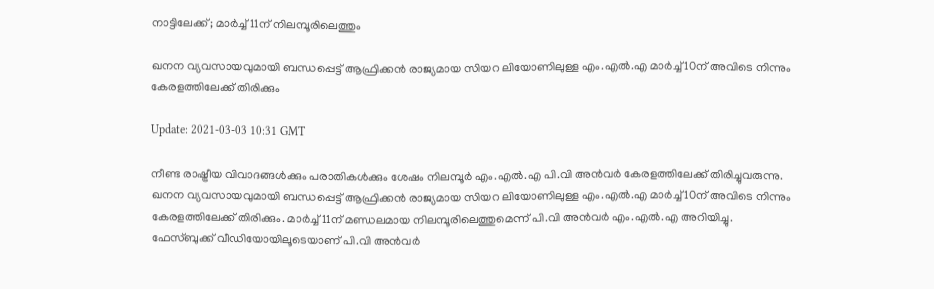നാട്ടിലേക്ക്; മാര്‍ച്ച് 11ന് നിലമ്പൂരിലെത്തും

ഖനന വ്യവസായവുമായി ബന്ധപ്പെട്ട് ആഫ്രിക്കൻ രാജ്യമായ സിയറ ലിയോണിലുള്ള എം.എൽ.എ മാര്‍ച്ച് 10ന് അവിടെ നിന്നും കേരളത്തിലേക്ക് തിരിക്കും

Update: 2021-03-03 10:31 GMT

നീണ്ട രാഷ്ട്രീയ വിവാദങ്ങള്‍ക്കും പരാതികള്‍ക്കും ശേഷം നിലമ്പൂര്‍ എം.എല്‍.എ പി.വി അന്‍വര്‍ കേരളത്തിലേക്ക് തിരിച്ചുവരുന്നു. ഖനന വ്യവസായവുമായി ബന്ധപ്പെട്ട് ആഫ്രിക്കൻ രാജ്യമായ സിയറ ലിയോണിലുള്ള എം.എൽ.എ മാര്‍ച്ച് 10ന് അവിടെ നിന്നും കേരളത്തിലേക്ക് തിരിക്കും. മാര്‍ച്ച് 11ന് മണ്ഡലമായ നിലമ്പൂരിലെത്തുമെന്ന് പി.വി അന്‍വര്‍ എം.എല്‍.എ അറിയിച്ചു. ഫേസ്ബുക്ക് വീഡിയോയിലൂടെയാണ് പി.വി അന്‍വര്‍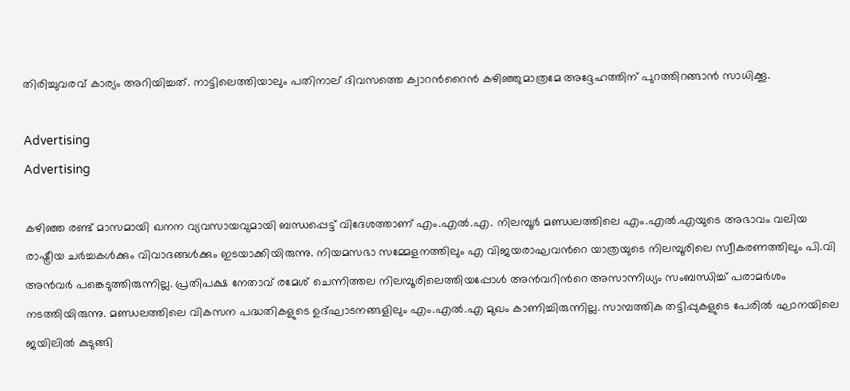തിരിച്ചുവരവ് കാര്യം അറിയിച്ചത്. നാട്ടിലെത്തിയാലും പതിനാല് ദിവസത്തെ ക്വാറന്‍റൈന്‍ കഴിഞ്ഞുമാത്രമേ അദ്ദേഹത്തിന് പുറത്തിറങ്ങാന്‍ സാധിക്കൂ.

Advertising
Advertising

കഴിഞ്ഞ രണ്ട് മാസമായി ഖനന വ്യവസായവുമായി ബന്ധപ്പെട്ട് വിദേശത്താണ് എം.എല്‍.എ. നിലമ്പൂര്‍ മണ്ഡലത്തിലെ എം.എല്‍.എയുടെ അഭാവം വലിയ രാഷ്ട്രീയ ചര്‍ച്ചകള്‍ക്കും വിവാദങ്ങള്‍ക്കും ഇടയാക്കിയിരുന്നു. നിയമസഭാ സമ്മേളനത്തിലും എ വിജയരാഘവന്‍റെ യാത്രയുടെ നിലമ്പൂരിലെ സ്വീകരണത്തിലും പി.വി അന്‍വര്‍ പങ്കെടുത്തിരുന്നില്ല. പ്രതിപക്ഷ നേതാവ് രമേശ് ചെന്നിത്തല നിലമ്പൂരിലെത്തിയപ്പോൾ അൻവറിന്‍റെ അസാന്നിധ്യം സംബന്ധിച്ച് പരാമർശം നടത്തിയിരുന്നു. മണ്ഡലത്തിലെ വികസന പദ്ധതികളുടെ ഉദ്ഘാടനങ്ങളിലും എം.എല്‍.എ മുഖം കാണിച്ചിരുന്നില്ല. സാമ്പത്തിക തട്ടിപ്പുകളുടെ പേരിൽ ഘാനയിലെ ജയിലില്‍ കുടുങ്ങി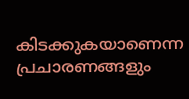കിടക്കുകയാണെന്ന പ്രചാരണങ്ങളും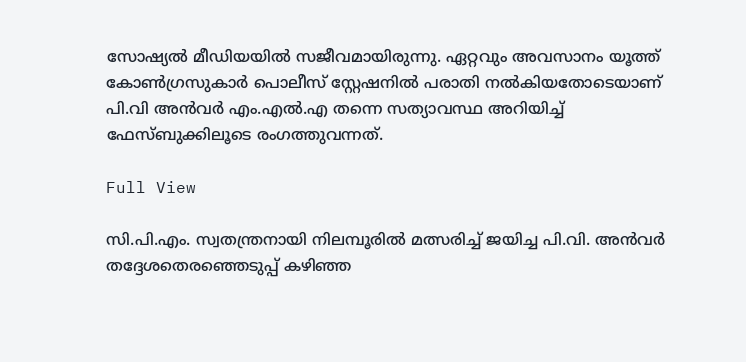സോഷ്യല്‍ മീഡിയയില്‍ സജീവമായിരുന്നു. ഏറ്റവും അവസാനം യൂത്ത് കോണ്‍ഗ്രസുകാര്‍ പൊലീസ് സ്റ്റേഷനില്‍ പരാതി നല്‍കിയതോടെയാണ് പി.വി അന്‍വര്‍ എം.എല്‍.എ തന്നെ സത്യാവസ്ഥ അറിയിച്ച് ഫേസ്ബുക്കിലൂടെ രംഗത്തുവന്നത്.

Full View

സി.പി.എം. സ്വതന്ത്രനായി നിലമ്പൂരില്‍ മത്സരിച്ച് ജയിച്ച പി.വി. അന്‍വര്‍ തദ്ദേശതെരഞ്ഞെടുപ്പ് കഴിഞ്ഞ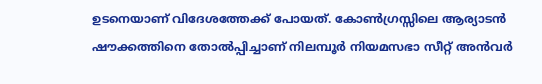ഉടനെയാണ് വിദേശത്തേക്ക് പോയത്. കോണ്‍ഗ്രസ്സിലെ ആര്യാടന്‍ ഷൗക്കത്തിനെ തോല്‍പ്പിച്ചാണ് നിലമ്പൂര്‍ നിയമസഭാ സീറ്റ് അന്‍വര്‍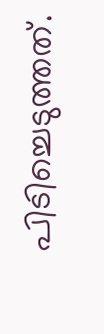പിടിച്ചെടുത്തത്.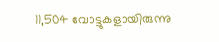11,504 വോട്ടുകളായിരുന്നു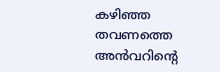കഴിഞ്ഞ തവണത്തെ അൻവറിന്‍റെ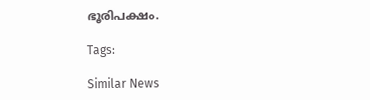ഭൂരിപക്ഷം.

Tags:

Similar News